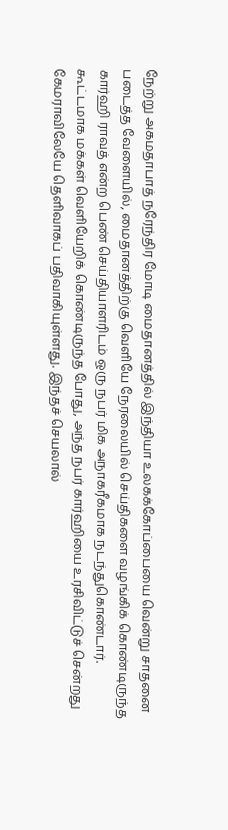நேற்று அகமதாபாத் நரேந்திர மோடி மைதானத்தில் இந்தியா உலகக்கோப்பையை வென்று சாதனை படைத்த வேளையில், மைதானத்திற்கு வெளியே நேரலையில் செய்திகளை வழங்கிக் கொண்டிருந்த கார்ஹி ராவத் என்ற பெண் செய்தியாளரிடம் ஒரு நபர் மிக அநாகரீகமாக நடந்துகொண்டார். கூட்டமாக மக்கள் வெளியேறிக் கொண்டிருந்த போது, அந்த நபர் கார்ஹியை உரசிவிட்டுச் சென்றது கேமராவிலேயே தெளிவாகப் பதிவாகியுள்ளது. இந்தச் செயலால்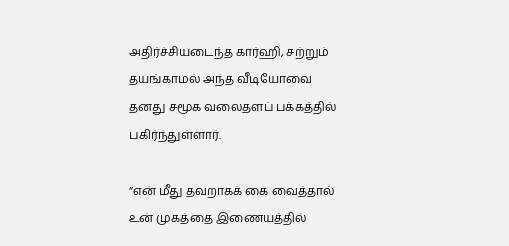அதிர்ச்சியடைந்த கார்ஹி, சற்றும் தயங்காமல் அந்த வீடியோவை தனது சமூக வலைதளப் பக்கத்தில் பகிர்ந்துள்ளார்.

”என் மீது தவறாகக் கை வைத்தால் உன் முகத்தை இணையத்தில்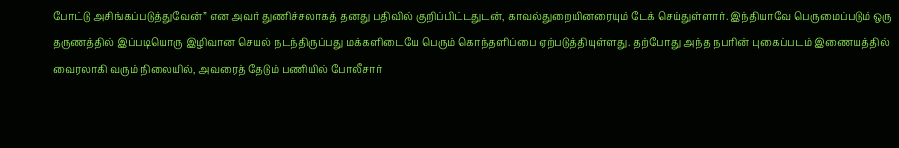போட்டு அசிங்கப்படுத்துவேன்” என அவர் துணிச்சலாகத் தனது பதிவில் குறிப்பிட்டதுடன், காவல்துறையினரையும் டேக் செய்துள்ளார். இந்தியாவே பெருமைப்படும் ஒரு தருணத்தில் இப்படியொரு இழிவான செயல் நடந்திருப்பது மக்களிடையே பெரும் கொந்தளிப்பை ஏற்படுத்தியுள்ளது. தற்போது அந்த நபரின் புகைப்படம் இணையத்தில் வைரலாகி வரும் நிலையில், அவரைத் தேடும் பணியில் போலீசார்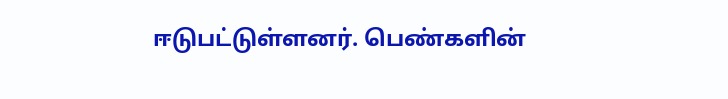ஈடுபட்டுள்ளனர். பெண்களின்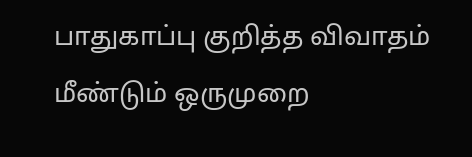பாதுகாப்பு குறித்த விவாதம் மீண்டும் ஒருமுறை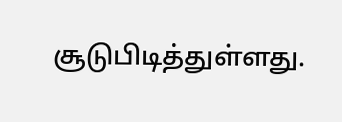சூடுபிடித்துள்ளது.